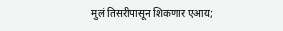मुलं तिसरीपासून शिकणार एआय;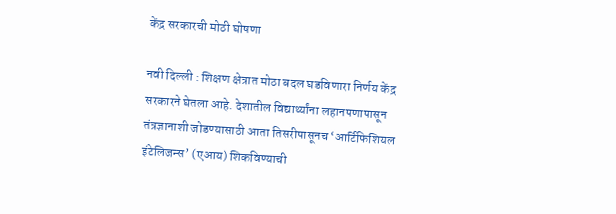केंद्र सरकारची मोठी घोषणा

नवी दिल्ली : शिक्षण क्षेत्रात मोठा बदल घडविणारा निर्णय केंद्र सरकारने घेतला आहे. देशातील विद्यार्थ्यांना लहानपणापासून तंत्रज्ञानाशी जोडण्यासाठी आता तिसरीपासूनच ‘आर्टिफिशियल इंटेलिजन्स’ (एआय) शिकविण्याची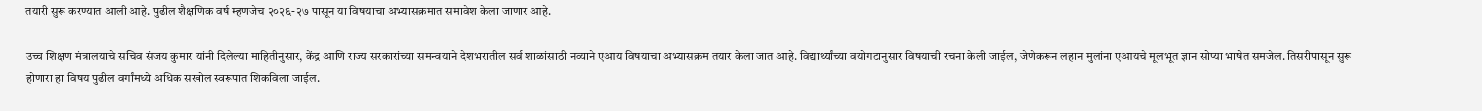तयारी सुरू करण्यात आली आहे. पुढील शैक्षणिक वर्ष म्हणजेच २०२६-२७ पासून या विषयाचा अभ्यासक्रमात समावेश केला जाणार आहे.

उच्च शिक्षण मंत्रालयाचे सचिव संजय कुमार यांनी दिलेल्या माहितीनुसार, केंद्र आणि राज्य सरकारांच्या समन्वयाने देशभरातील सर्व शाळांसाठी नव्याने एआय विषयाचा अभ्यासक्रम तयार केला जात आहे. विद्यार्थ्यांच्या वयोगटानुसार विषयाची रचना केली जाईल, जेणेकरून लहान मुलांना एआयचे मूलभूत ज्ञान सोप्या भाषेत समजेल. तिसरीपासून सुरू होणारा हा विषय पुढील वर्गांमध्ये अधिक सखोल स्वरूपात शिकविला जाईल.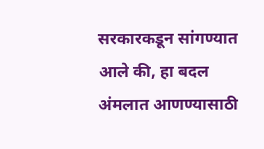सरकारकडून सांगण्यात आले की, हा बदल अंमलात आणण्यासाठी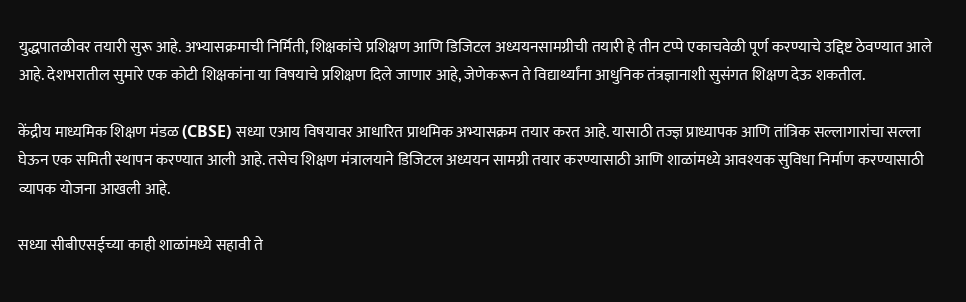युद्धपातळीवर तयारी सुरू आहे. अभ्यासक्रमाची निर्मिती, शिक्षकांचे प्रशिक्षण आणि डिजिटल अध्ययनसामग्रीची तयारी हे तीन टप्पे एकाचवेळी पूर्ण करण्याचे उद्दिष्ट ठेवण्यात आले आहे. देशभरातील सुमारे एक कोटी शिक्षकांना या विषयाचे प्रशिक्षण दिले जाणार आहे, जेणेकरून ते विद्यार्थ्यांना आधुनिक तंत्रज्ञानाशी सुसंगत शिक्षण देऊ शकतील.

केंद्रीय माध्यमिक शिक्षण मंडळ (CBSE) सध्या एआय विषयावर आधारित प्राथमिक अभ्यासक्रम तयार करत आहे. यासाठी तज्ज्ञ प्राध्यापक आणि तांत्रिक सल्लागारांचा सल्ला घेऊन एक समिती स्थापन करण्यात आली आहे. तसेच शिक्षण मंत्रालयाने डिजिटल अध्ययन सामग्री तयार करण्यासाठी आणि शाळांमध्ये आवश्यक सुविधा निर्माण करण्यासाठी व्यापक योजना आखली आहे.

सध्या सीबीएसईच्या काही शाळांमध्ये सहावी ते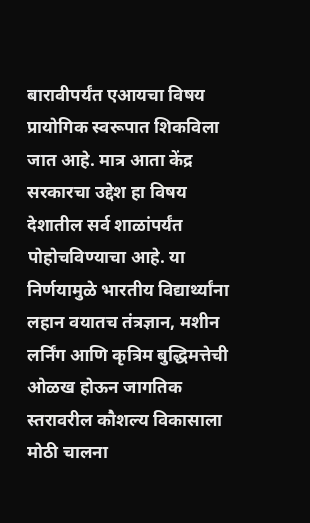बारावीपर्यंत एआयचा विषय प्रायोगिक स्वरूपात शिकविला जात आहे. मात्र आता केंद्र सरकारचा उद्देश हा विषय देशातील सर्व शाळांपर्यंत पोहोचविण्याचा आहे. या निर्णयामुळे भारतीय विद्यार्थ्यांना लहान वयातच तंत्रज्ञान, मशीन लर्निंग आणि कृत्रिम बुद्धिमत्तेची ओळख होऊन जागतिक स्तरावरील कौशल्य विकासाला मोठी चालना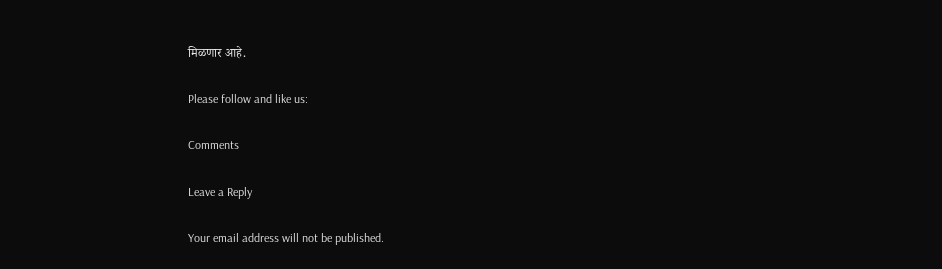मिळणार आहे.

Please follow and like us:

Comments

Leave a Reply

Your email address will not be published.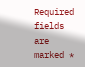Required fields are marked *